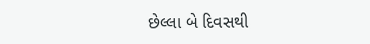છેલ્લા બે દિવસથી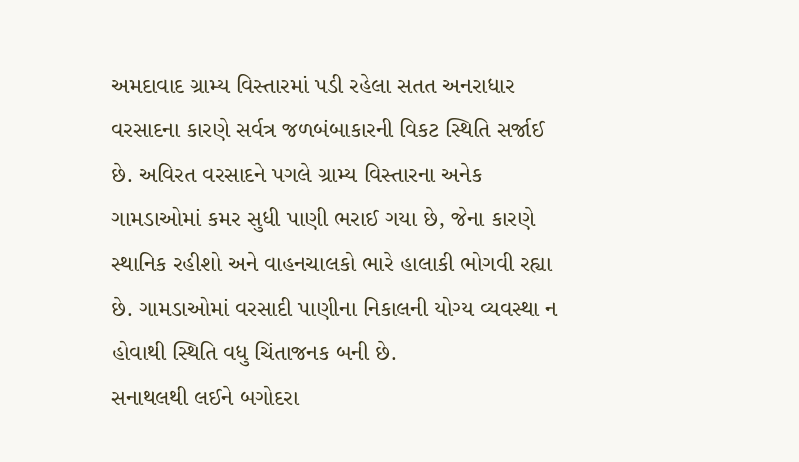અમદાવાદ ગ્રામ્ય વિસ્તારમાં પડી રહેલા સતત અનરાધાર વરસાદના કારણે સર્વત્ર જળબંબાકારની વિકટ સ્થિતિ સર્જાઈ છે. અવિરત વરસાદને પગલે ગ્રામ્ય વિસ્તારના અનેક ગામડાઓમાં કમર સુધી પાણી ભરાઈ ગયા છે, જેના કારણે સ્થાનિક રહીશો અને વાહનચાલકો ભારે હાલાકી ભોગવી રહ્યા છે. ગામડાઓમાં વરસાદી પાણીના નિકાલની યોગ્ય વ્યવસ્થા ન હોવાથી સ્થિતિ વધુ ચિંતાજનક બની છે.
સનાથલથી લઈને બગોદરા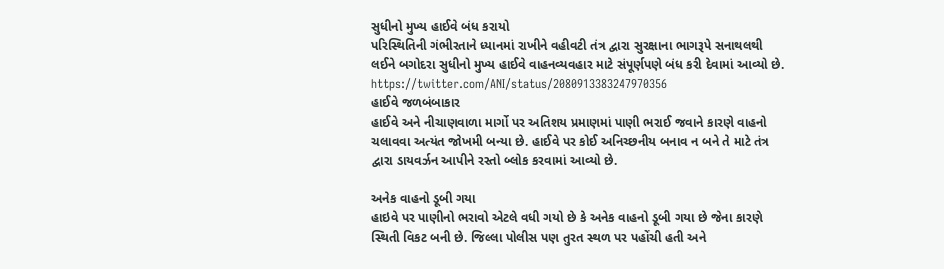સુધીનો મુખ્ય હાઈવે બંધ કરાયો
પરિસ્થિતિની ગંભીરતાને ધ્યાનમાં રાખીને વહીવટી તંત્ર દ્વારા સુરક્ષાના ભાગરૂપે સનાથલથી લઈને બગોદરા સુધીનો મુખ્ય હાઈવે વાહનવ્યવહાર માટે સંપૂર્ણપણે બંધ કરી દેવામાં આવ્યો છે.
https://twitter.com/ANI/status/2080913383247970356
હાઈવે જળબંબાકાર
હાઈવે અને નીચાણવાળા માર્ગો પર અતિશય પ્રમાણમાં પાણી ભરાઈ જવાને કારણે વાહનો ચલાવવા અત્યંત જોખમી બન્યા છે. હાઈવે પર કોઈ અનિચ્છનીય બનાવ ન બને તે માટે તંત્ર દ્વારા ડાયવર્ઝન આપીને રસ્તો બ્લોક કરવામાં આવ્યો છે.

અનેક વાહનો ડૂબી ગયા
હાઇવે પર પાણીનો ભરાવો એટલે વધી ગયો છે કે અનેક વાહનો ડૂબી ગયા છે જેના કારણે સ્થિતી વિકટ બની છે. જિલ્લા પોલીસ પણ તુરત સ્થળ પર પહોંચી હતી અને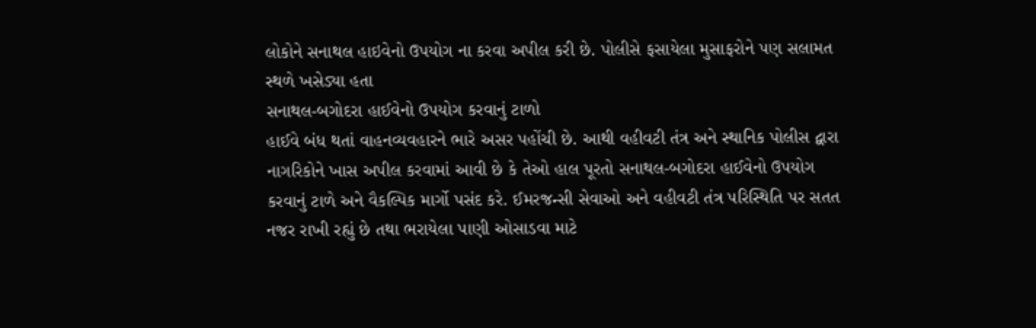લોકોને સનાથલ હાઇવેનો ઉપયોગ ના કરવા અપીલ કરી છે. પોલીસે ફસાયેલા મુસાફરોને પણ સલામત સ્થળે ખસેડ્યા હતા
સનાથલ-બગોદરા હાઈવેનો ઉપયોગ કરવાનું ટાળો
હાઈવે બંધ થતાં વાહનવ્યવહારને ભારે અસર પહોંચી છે. આથી વહીવટી તંત્ર અને સ્થાનિક પોલીસ દ્વારા નાગરિકોને ખાસ અપીલ કરવામાં આવી છે કે તેઓ હાલ પૂરતો સનાથલ-બગોદરા હાઈવેનો ઉપયોગ કરવાનું ટાળે અને વૈકલ્પિક માર્ગો પસંદ કરે. ઈમરજન્સી સેવાઓ અને વહીવટી તંત્ર પરિસ્થિતિ પર સતત નજર રાખી રહ્યું છે તથા ભરાયેલા પાણી ઓસાડવા માટે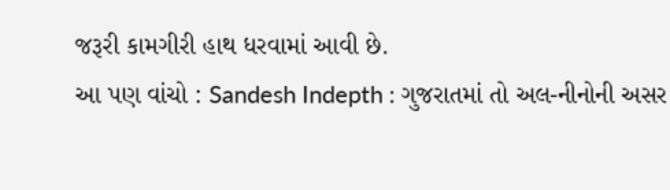જરૂરી કામગીરી હાથ ધરવામાં આવી છે.
આ પણ વાંચો : Sandesh Indepth : ગુજરાતમાં તો અલ-નીનોની અસર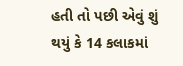હતી તો પછી એવું શું થયું કે 14 કલાકમાં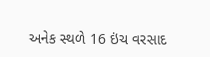અનેક સ્થળે 16 ઇંચ વરસાદ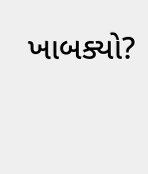ખાબક્યો?